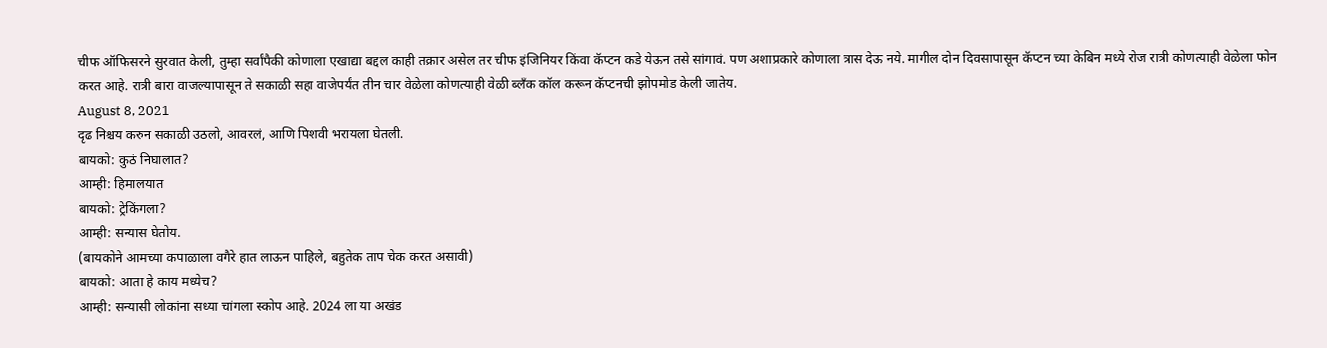चीफ ऑफिसरने सुरवात केली, तुम्हा सर्वांपैकी कोणाला एखाद्या बद्दल काही तक्रार असेल तर चीफ इंजिनियर किंवा कॅप्टन कडे येऊन तसे सांगावं. पण अशाप्रकारे कोणाला त्रास देऊ नये. मागील दोन दिवसापासून कॅप्टन च्या केबिन मध्ये रोज रात्री कोणत्याही वेळेला फोन करत आहे. रात्री बारा वाजल्यापासून ते सकाळी सहा वाजेपर्यंत तीन चार वेळेला कोणत्याही वेळी ब्लँक कॉल करून कॅप्टनची झोपमोड केली जातेय.
August 8, 2021
दृढ निश्चय करुन सकाळी उठलो, आवरलं, आणि पिशवी भरायला घेतली.
बायको: कुठं निघालात?
आम्ही: हिमालयात
बायको: ट्रेकिंगला?
आम्ही: सन्यास घेतोय.
(बायकोने आमच्या कपाळाला वगैरे हात लाऊन पाहिले, बहुतेक ताप चेक करत असावी)
बायको: आता हे काय मध्येच?
आम्ही: सन्यासी लोकांना सध्या चांगला स्कोप आहे. 2024 ला या अखंड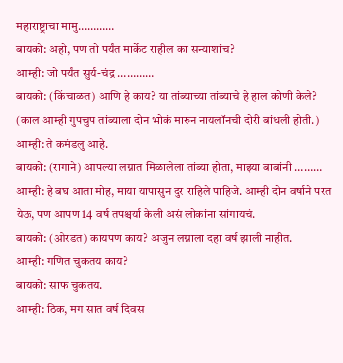महाराष्ट्राचा मामु…………
बायको: अहो, पण तो पर्यंत मार्केट राहील का सन्याशांच?
आम्ही: जो पर्यंत सुर्य-चंद्र …………
बायको: (किंचाळत) आणि हे काय? या तांब्याच्या तांब्याचे हे हाल कोणी केले?
(काल आम्ही गुपचुप तांब्याला दोन भोकं मारुन नायलॉनची दोरी बांधली होती.)
आम्ही: ते कमंडलु आहे.
बायको: (रागाने) आपल्या लग्नात मिळालेला तांब्या होता, माझ्या बाबांनी ………
आम्ही: हे बघ आता मोह, माया यापासुन दुर राहिले पाहिजे. आम्ही दोन वर्षाने परत येऊ, पण आपण 14 वर्ष तपश्चर्या केली असं लोकांना सांगायचं.
बायको: (ओरडत) कायपण काय? अजुन लग्नाला दहा वर्ष झाली नाहीत.
आम्ही: गणित चुकतय काय?
बायको: साफ चुकतय.
आम्ही: ठिक, मग सात वर्ष दिवस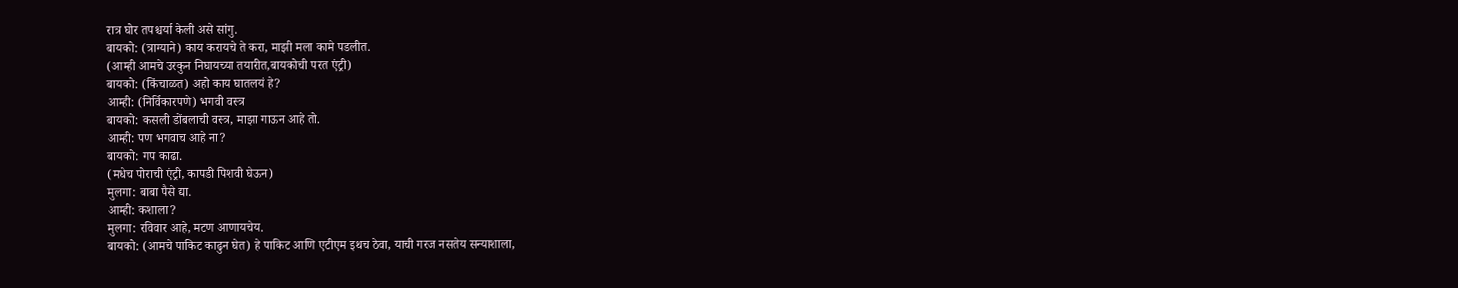रात्र घोर तपश्चर्या केली असे सांगु.
बायको: (त्राग्याने) काय करायचे ते करा, माझी मला कामे पडलीत.
(आम्ही आमचे उरकुन निघायच्या तयारीत,बायकोची परत एंट्री)
बायको: (किंचाळत) अहो काय घातलयं हे?
आम्ही: (निर्विकारपणे) भगवी वस्त्र
बायको: कसली डोंबलाची वस्त्र, माझा गाऊन आहे तो.
आम्ही: पण भगवाच आहे ना?
बायको: गप काढा.
(मधेच पोराची एंट्री, कापडी पिशवी घेऊन)
मुलगा: बाबा पैसे द्या.
आम्ही: कशाला?
मुलगा: रविवार आहे, मटण आणायचेय.
बायको: (आमचे पाकिट काढुन घेत) हे पाकिट आणि एटीएम इथच ठेवा, याची गरज नसतेय सन्याशाला,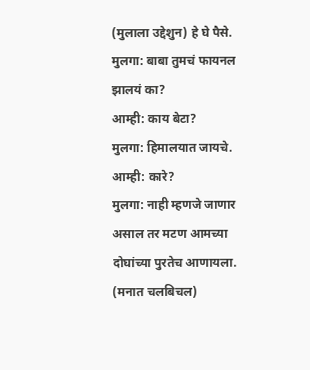(मुलाला उद्देशुन) हे घे पैसे.
मुलगा: बाबा तुमचं फायनल झालयं का?
आम्ही: काय बेटा?
मुलगा: हिमालयात जायचे.
आम्ही: कारे?
मुलगा: नाही म्हणजे जाणार असाल तर मटण आमच्या दोघांच्या पुरतेच आणायला.
(मनात चलबिचल)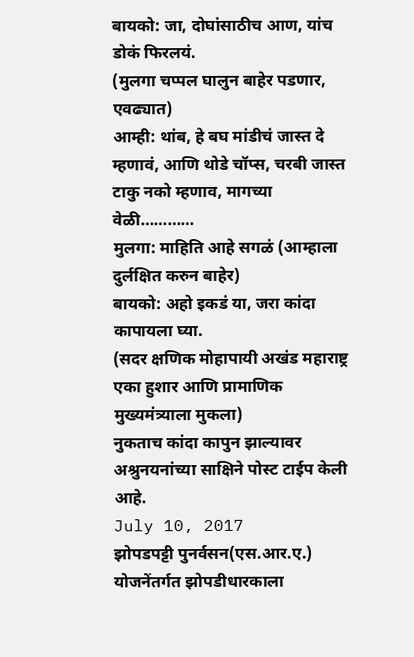बायको: जा, दोघांसाठीच आण, यांच डोकं फिरलयं.
(मुलगा चप्पल घालुन बाहेर पडणार, एवढ्यात)
आम्ही: थांब, हे बघ मांडीचं जास्त दे म्हणावं, आणि थोडे चॉप्स, चरबी जास्त टाकु नको म्हणाव, मागच्या वेळी…………
मुलगा: माहिति आहे सगळं (आम्हाला दुर्लक्षित करुन बाहेर)
बायको: अहो इकडं या, जरा कांदा कापायला घ्या.
(सदर क्षणिक मोहापायी अखंड महाराष्ट्र एका हुशार आणि प्रामाणिक मुख्यमंत्र्याला मुकला)
नुकताच कांदा कापुन झाल्यावर अश्रुनयनांच्या साक्षिने पोस्ट टाईप केली आहे.
July 10, 2017
झोपडपट्टी पुनर्वसन(एस.आर.ए.) योजनेंतर्गत झोपडीधारकाला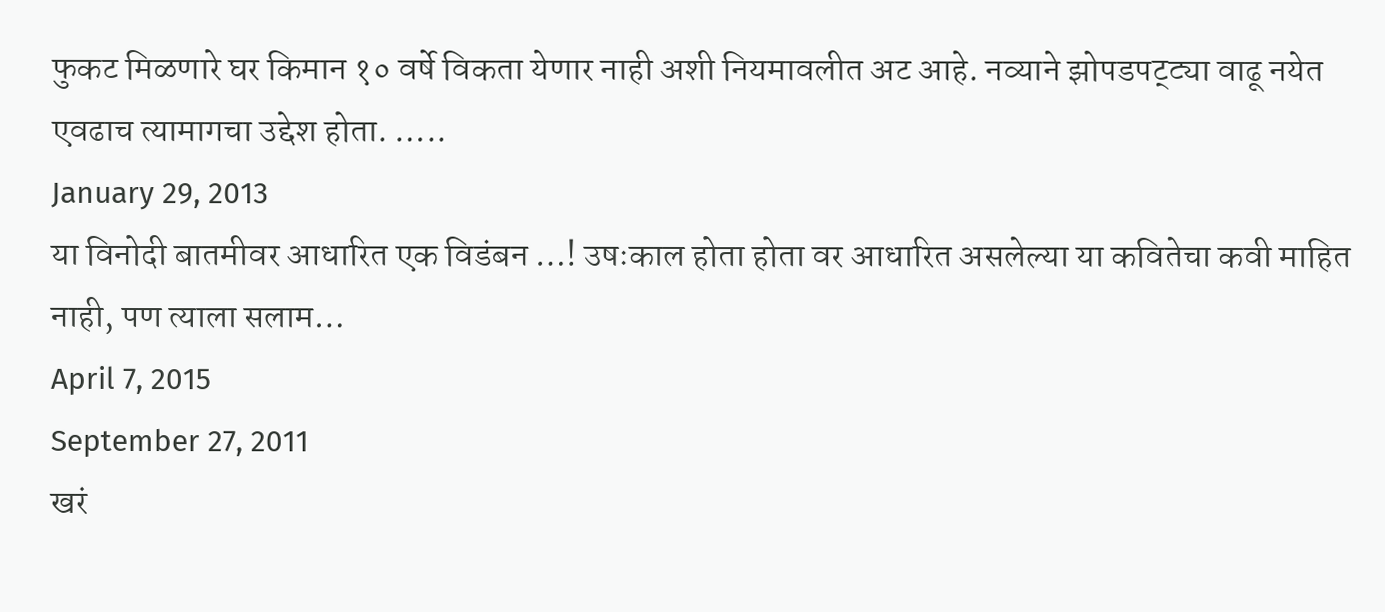फुकट मिळणारे घर किमान १० वर्षे विकता येणार नाही अशी नियमावलीत अट आहे. नव्याने झोपडपट्ट्या वाढू नयेत एवढाच त्यामागचा उद्देश होता. …..
January 29, 2013
या विनोदी बातमीवर आधारित एक विडंबन …! उषःकाल होता होता वर आधारित असलेल्या या कवितेचा कवी माहित नाही, पण त्याला सलाम…
April 7, 2015
September 27, 2011
खरं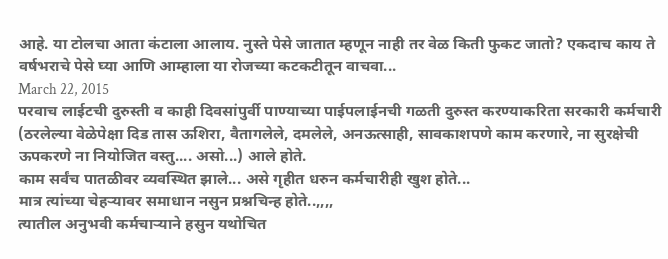आहे. या टोलचा आता कंटाला आलाय. नुस्ते पेसे जातात म्हणून नाही तर वेळ किती फुकट जातो? एकदाच काय ते वर्षभराचे पेसे घ्या आणि आम्हाला या रोजच्या कटकटीतून वाचवा...
March 22, 2015
परवाच लाईटची दुरुस्ती व काही दिवसांपुर्वी पाण्याच्या पाईपलाईनची गळती दुरुस्त करण्याकरिता सरकारी कर्मचारी (ठरलेल्या वेळेपेक्षा दिड तास ऊशिरा, वैतागलेले, दमलेले, अनऊत्साही, सावकाशपणे काम करणारे, ना सुरक्षेची ऊपकरणे ना नियोजित वस्तु.... असो...) आले होते.
काम सर्वंच पातळीवर व्यवस्थित झाले... असे गृहीत धरुन कर्मचारीही खुश होते...
मात्र त्यांच्या चेहऱ्यावर समाधान नसुन प्रश्नचिन्ह होते..,,,,
त्यातील अनुभवी कर्मचाऱ्याने हसुन यथोचित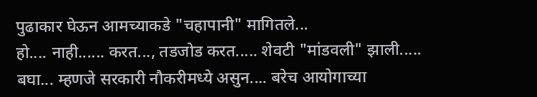पुढाकार घेऊन आमच्याकडे "चहापानी" मागितले...
हो.... नाही...... करत..., तडजोड करत..... शेवटी "मांडवली" झाली.....
बघा... म्हणजे सरकारी नौकरीमध्ये असुन.... बरेच आयोगाच्या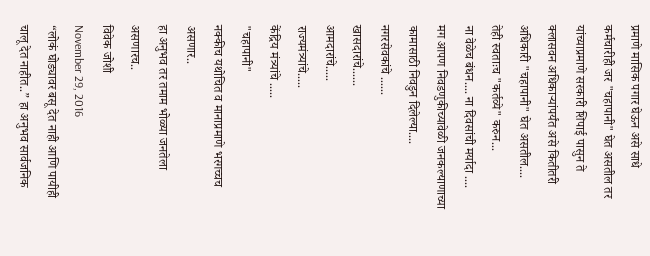प्रमाणे मासिक पगार घेऊन असे साधे कर्मचारीही जर "चहापानी" घेत असतील तर यांच्याप्रमाणे सरकारी शिपाई पासुन ते क्लासवन अधिकाऱ्यांपर्यंत असे कितीतरी अधिकारी "चहापानी" घेत असतील....
तेही स्वताःच "कर्तव्ये" करुन...
ना वेळेच बंधन.... ना दिवसांची मर्यादा ....
मग आपण निवडणुकीच्यावेळी जनकल्याणाच्या कामासाठी निवडुन दिलेल्या....
नगरसेवकांचे ......
खासदारांचे......
आमदारांचे.....
राज्यमंत्र्यांचे.....
केंद्रिय मंत्र्यांचे .....
"चहापानी"
नक्कीच यथोचित व मानाप्रमाणे भरगच्चच असणार..
हा अनुभव तर तमाम भोळ्या जनतेला असणारच..
विवेक जोशी
November 29, 2016
“लोकं घोड्यावर बसू देत नाही आणि पायीही चालू देत नाहीत..” हा अनुभव सार्वजनिक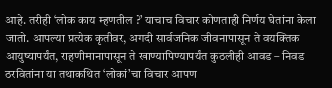आहे. तरीही ‘लोक काय म्हणतील ?’ याचाच विचार कोणताही निर्णय घेतांना केला जातो. आपल्या प्रत्येक कृतीवर, अगदी सार्वजनिक जीवनापासून ते वयक्तिक आयुष्यापर्यंत, राहणीमानापासून ते खाण्यापिण्यापर्यंत कुठलीही आवड – निवड ठरवितांना या तथाकथित ‘लोकां’चा विचार आपण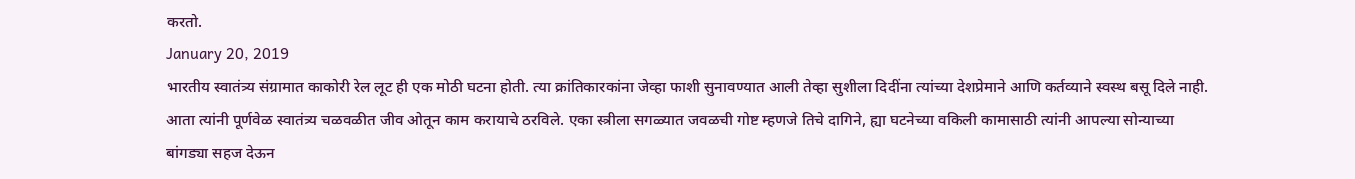करतो.
January 20, 2019
भारतीय स्वातंत्र्य संग्रामात काकोरी रेल लूट ही एक मोठी घटना होती. त्या क्रांतिकारकांना जेव्हा फाशी सुनावण्यात आली तेव्हा सुशीला दिदींना त्यांच्या देशप्रेमाने आणि कर्तव्याने स्वस्थ बसू दिले नाही. आता त्यांनी पूर्णवेळ स्वातंत्र्य चळवळीत जीव ओतून काम करायाचे ठरविले. एका स्त्रीला सगळ्यात जवळची गोष्ट म्हणजे तिचे दागिने, ह्या घटनेच्या वकिली कामासाठी त्यांनी आपल्या सोन्याच्या बांगड्या सहज देऊन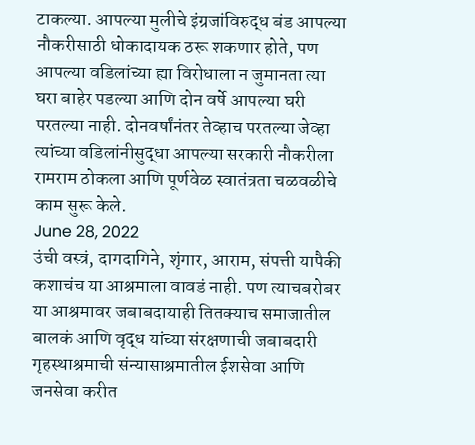टाकल्या. आपल्या मुलीचे इंग्रजांविरुद्ध बंड आपल्या नौकरीसाठी धोकादायक ठरू शकणार होते, पण आपल्या वडिलांच्या ह्या विरोधाला न जुमानता त्या घरा बाहेर पडल्या आणि दोन वर्षे आपल्या घरी परतल्या नाही. दोनवर्षांनंतर तेव्हाच परतल्या जेव्हा त्यांच्या वडिलांनीसुद्धा आपल्या सरकारी नौकरीला रामराम ठोकला आणि पूर्णवेळ स्वातंत्रता चळवळीचे काम सुरू केले.
June 28, 2022
उंची वस्त्रं, दागदागिने, शृंगार, आराम, संपत्ती यापैकी कशाचंच या आश्रमाला वावडं नाही. पण त्याचबरोबर या आश्रमावर जबाबदायाही तितक्याच समाजातील बालकं आणि वृद्ध यांच्या संरक्षणाची जबाबदारी गृहस्थाश्रमाची संन्यासाश्रमातील ईशसेवा आणि जनसेवा करीत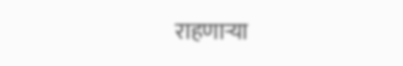राहणाऱ्या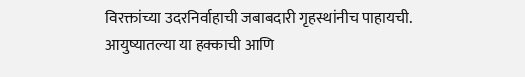विरक्तांच्या उदरनिर्वाहाची जबाबदारी गृहस्थांनीच पाहायची. आयुष्यातल्या या हक्काची आणि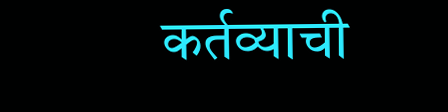कर्तव्याची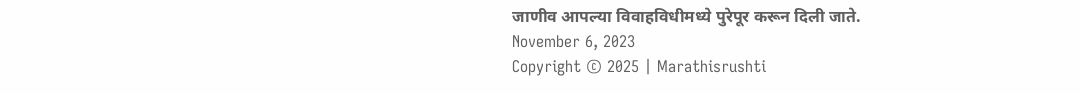जाणीव आपल्या विवाहविधीमध्ये पुरेपूर करून दिली जाते.
November 6, 2023
Copyright © 2025 | Marathisrushti